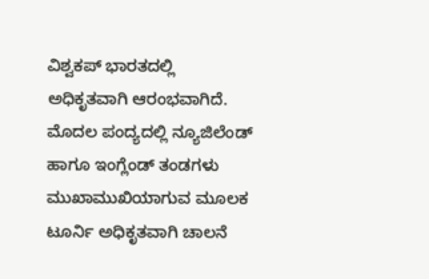ವಿಶ್ವಕಪ್ ಭಾರತದಲ್ಲಿ ಅಧಿಕೃತವಾಗಿ ಆರಂಭವಾಗಿದೆ. ಮೊದಲ ಪಂದ್ಯದಲ್ಲಿ ನ್ಯೂಜಿಲೆಂಡ್ ಹಾಗೂ ಇಂಗ್ಲೆಂಡ್ ತಂಡಗಳು ಮುಖಾಮುಖಿಯಾಗುವ ಮೂಲಕ ಟೂರ್ನಿ ಅಧಿಕೃತವಾಗಿ ಚಾಲನೆ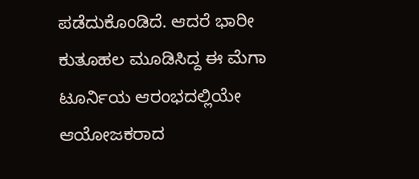ಪಡೆದುಕೊಂಡಿದೆ. ಆದರೆ ಭಾರೀ ಕುತೂಹಲ ಮೂಡಿಸಿದ್ದ ಈ ಮೆಗಾ ಟೂರ್ನಿಯ ಆರಂಭದಲ್ಲಿಯೇ ಆಯೋಜಕರಾದ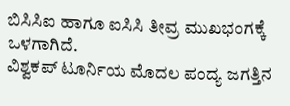ಬಿಸಿಸಿಐ ಹಾಗೂ ಐಸಿಸಿ ತೀವ್ರ ಮುಖಭಂಗಕ್ಕೆ ಒಳಗಾಗಿದೆ.
ವಿಶ್ವಕಪ್ ಟೂರ್ನಿಯ ಮೊದಲ ಪಂದ್ಯ ಜಗತ್ತಿನ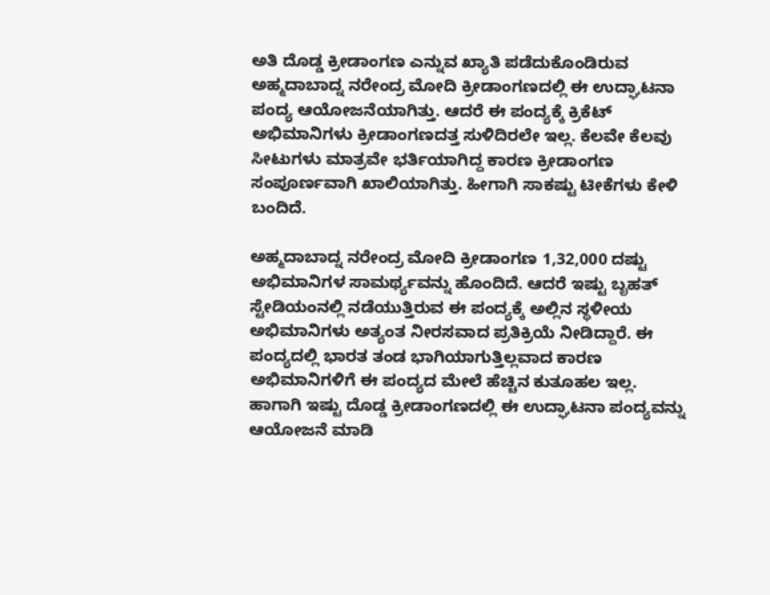ಅತಿ ದೊಡ್ಡ ಕ್ರೀಡಾಂಗಣ ಎನ್ನುವ ಖ್ಯಾತಿ ಪಡೆದುಕೊಂಡಿರುವ ಅಹ್ಮದಾಬಾದ್ನ ನರೇಂದ್ರ ಮೋದಿ ಕ್ರೀಡಾಂಗಣದಲ್ಲಿ ಈ ಉದ್ಘಾಟನಾ ಪಂದ್ಯ ಆಯೋಜನೆಯಾಗಿತ್ತು. ಆದರೆ ಈ ಪಂದ್ಯಕ್ಕೆ ಕ್ರಿಕೆಟ್ ಅಭಿಮಾನಿಗಳು ಕ್ರೀಡಾಂಗಣದತ್ತ ಸುಳಿದಿರಲೇ ಇಲ್ಲ. ಕೆಲವೇ ಕೆಲವು ಸೀಟುಗಳು ಮಾತ್ರವೇ ಭರ್ತಿಯಾಗಿದ್ದ ಕಾರಣ ಕ್ರೀಡಾಂಗಣ ಸಂಪೂರ್ಣವಾಗಿ ಖಾಲಿಯಾಗಿತ್ತು. ಹೀಗಾಗಿ ಸಾಕಷ್ಟು ಟೀಕೆಗಳು ಕೇಳಿ ಬಂದಿದೆ.

ಅಹ್ಮದಾಬಾದ್ನ ನರೇಂದ್ರ ಮೋದಿ ಕ್ರೀಡಾಂಗಣ 1,32,000 ದಷ್ಟು ಅಭಿಮಾನಿಗಳ ಸಾಮರ್ಥ್ಯವನ್ನು ಹೊಂದಿದೆ. ಆದರೆ ಇಷ್ಟು ಬೃಹತ್ ಸ್ಟೇಡಿಯಂನಲ್ಲಿ ನಡೆಯುತ್ತಿರುವ ಈ ಪಂದ್ಯಕ್ಕೆ ಅಲ್ಲಿನ ಸ್ಥಳೀಯ ಅಭಿಮಾನಿಗಳು ಅತ್ಯಂತ ನೀರಸವಾದ ಪ್ರತಿಕ್ರಿಯೆ ನೀಡಿದ್ದಾರೆ. ಈ ಪಂದ್ಯದಲ್ಲಿ ಭಾರತ ತಂಡ ಭಾಗಿಯಾಗುತ್ತಿಲ್ಲವಾದ ಕಾರಣ ಅಭಿಮಾನಿಗಳಿಗೆ ಈ ಪಂದ್ಯದ ಮೇಲೆ ಹೆಚ್ಚಿನ ಕುತೂಹಲ ಇಲ್ಲ. ಹಾಗಾಗಿ ಇಷ್ಟು ದೊಡ್ಡ ಕ್ರೀಡಾಂಗಣದಲ್ಲಿ ಈ ಉದ್ಘಾಟನಾ ಪಂದ್ಯವನ್ನು ಆಯೋಜನೆ ಮಾಡಿ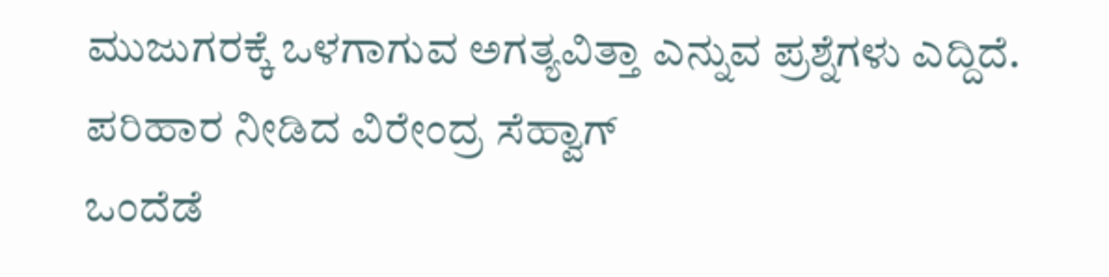ಮುಜುಗರಕ್ಕೆ ಒಳಗಾಗುವ ಅಗತ್ಯವಿತ್ತಾ ಎನ್ನುವ ಪ್ರಶ್ನೆಗಳು ಎದ್ದಿದೆ.
ಪರಿಹಾರ ನೀಡಿದ ವಿರೇಂದ್ರ ಸೆಹ್ವಾಗ್
ಒಂದೆಡೆ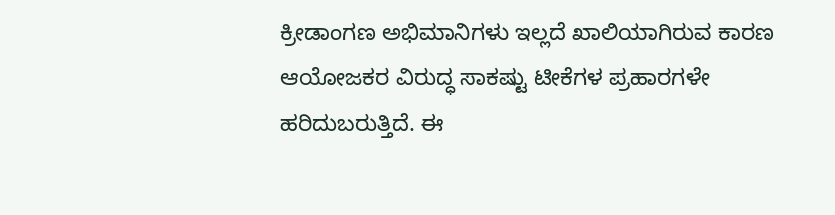ಕ್ರೀಡಾಂಗಣ ಅಭಿಮಾನಿಗಳು ಇಲ್ಲದೆ ಖಾಲಿಯಾಗಿರುವ ಕಾರಣ ಆಯೋಜಕರ ವಿರುದ್ಧ ಸಾಕಷ್ಟು ಟೀಕೆಗಳ ಪ್ರಹಾರಗಳೇ ಹರಿದುಬರುತ್ತಿದೆ. ಈ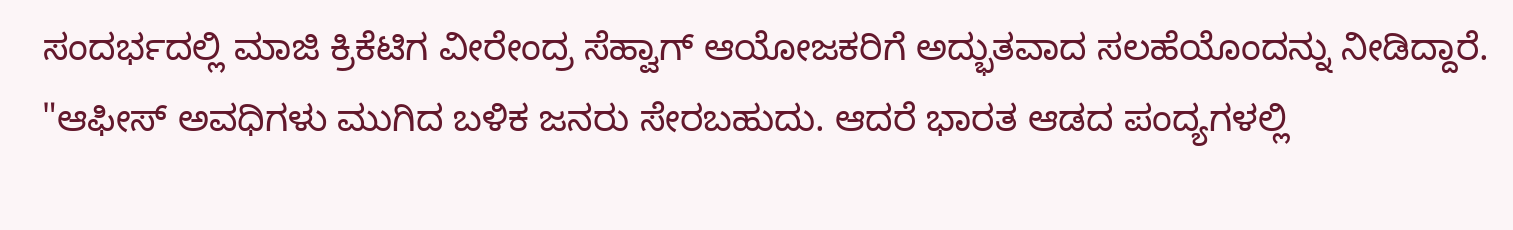ಸಂದರ್ಭದಲ್ಲಿ ಮಾಜಿ ಕ್ರಿಕೆಟಿಗ ವೀರೇಂದ್ರ ಸೆಹ್ವಾಗ್ ಆಯೋಜಕರಿಗೆ ಅದ್ಭುತವಾದ ಸಲಹೆಯೊಂದನ್ನು ನೀಡಿದ್ದಾರೆ.
"ಆಫೀಸ್ ಅವಧಿಗಳು ಮುಗಿದ ಬಳಿಕ ಜನರು ಸೇರಬಹುದು. ಆದರೆ ಭಾರತ ಆಡದ ಪಂದ್ಯಗಳಲ್ಲಿ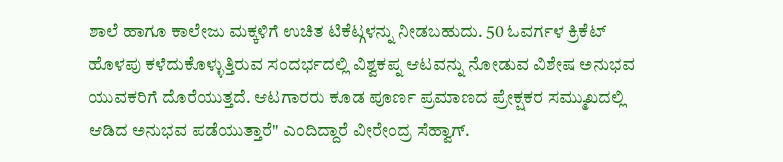ಶಾಲೆ ಹಾಗೂ ಕಾಲೇಜು ಮಕ್ಕಳಿಗೆ ಉಚಿತ ಟಿಕೆಟ್ಗಳನ್ನು ನೀಡಬಹುದು. 50 ಓವರ್ಗಳ ಕ್ರಿಕೆಟ್ ಹೊಳಪು ಕಳೆದುಕೊಳ್ಳುತ್ತಿರುವ ಸಂದರ್ಭದಲ್ಲಿ ವಿಶ್ವಕಪ್ನ ಆಟವನ್ನು ನೋಡುವ ವಿಶೇಷ ಅನುಭವ ಯುವಕರಿಗೆ ದೊರೆಯುತ್ತದೆ. ಆಟಗಾರರು ಕೂಡ ಪೂರ್ಣ ಪ್ರಮಾಣದ ಪ್ರೇಕ್ಷಕರ ಸಮ್ಮುಖದಲ್ಲಿ ಆಡಿದ ಅನುಭವ ಪಡೆಯುತ್ತಾರೆ" ಎಂದಿದ್ದಾರೆ ವೀರೇಂದ್ರ ಸೆಹ್ವಾಗ್.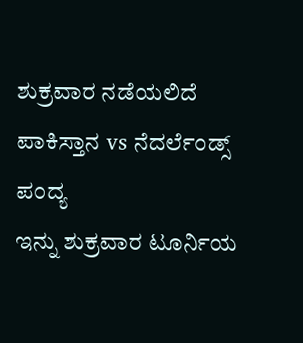ಶುಕ್ರವಾರ ನಡೆಯಲಿದೆ ಪಾಕಿಸ್ತಾನ vs ನೆದರ್ಲೆಂಡ್ಸ್ ಪಂದ್ಯ
ಇನ್ನು ಶುಕ್ರವಾರ ಟೂರ್ನಿಯ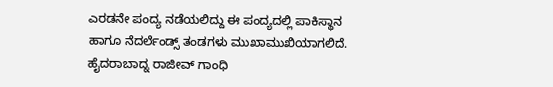ಎರಡನೇ ಪಂದ್ಯ ನಡೆಯಲಿದ್ದು ಈ ಪಂದ್ಯದಲ್ಲಿ ಪಾಕಿಸ್ಥಾನ ಹಾಗೂ ನೆದರ್ಲೆಂಡ್ಸ್ ತಂಡಗಳು ಮುಖಾಮುಖಿಯಾಗಲಿದೆ. ಹೈದರಾಬಾದ್ನ ರಾಜೀವ್ ಗಾಂಧಿ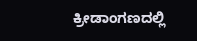ಕ್ರೀಡಾಂಗಣದಲ್ಲಿ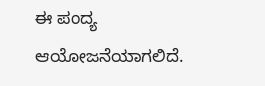ಈ ಪಂದ್ಯ ಆಯೋಜನೆಯಾಗಲಿದೆ.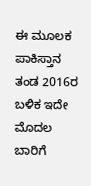ಈ ಮೂಲಕ ಪಾಕಿಸ್ತಾನ ತಂಡ 2016ರ ಬಳಿಕ ಇದೇ ಮೊದಲ ಬಾರಿಗೆ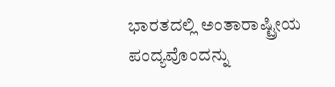ಭಾರತದಲ್ಲಿ ಅಂತಾರಾಷ್ಟ್ರೀಯ ಪಂದ್ಯವೊಂದನ್ನು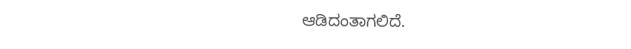ಆಡಿದಂತಾಗಲಿದೆ.